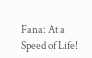Fana: At a Speed of Life!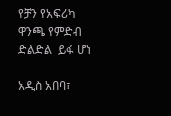የቻን የአፍሪካ ዋንጫ የምድብ ድልድል  ይፋ ሆነ

አዲስ አበባ፣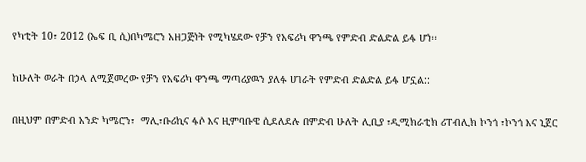የካቲት 10፣ 2012 (ኤፍ ቢ ሲ)በካሜሮን አዘጋጅነት የሚካሄደው የቻን የአፍሪካ ዋንጫ የምድብ ድልድል ይፋ ሆነ፡፡

ከሁለት ወራት በኃላ ለሚጀመረው የቻን የአፍሪካ ዋንጫ ማጣሪያዉን ያለፉ ሀገራት የምድብ ድልድል ይፋ ሆኗል::

በዚህም በምድብ አንድ ካሜሮን፣  ማሊ፣ቡሪኪና ፋሶ እና ዚምባቡዌ ሲደለደሉ በምድብ ሁለት ሊቢያ ፣ዲሚክራቲክ ሪፐብሊክ ኮንጎ ፣ኮንጎ እና ኒጀር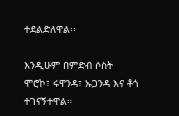ተደልድለዋል፡፡

እንዲሁም በምድብ ሶስት ሞሮኮ፣ ሩዋንዳ፣ ኡጋንዳ እና ቶጎ ተገናኝተዋል።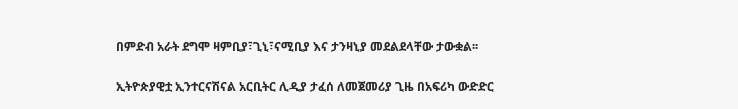በምድብ አራት ደግሞ ዛምቢያ፣ጊኒ፣ናሚቢያ እና ታንዛኒያ መደልደላቸው ታውቋል፡፡

ኢትዮጵያዊቷ ኢንተርናሽናል አርቢትር ሊዲያ ታፈሰ ለመጀመሪያ ጊዜ በአፍሪካ ውድድር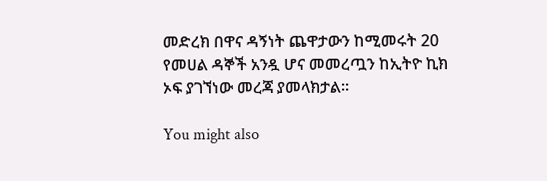መድረክ በዋና ዳኝነት ጨዋታውን ከሚመሩት 20 የመሀል ዳኞች አንዷ ሆና መመረጧን ከኢትዮ ኪክ ኦፍ ያገኘነው መረጃ ያመላክታል።

You might also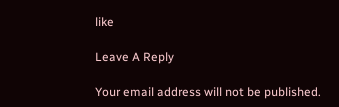like

Leave A Reply

Your email address will not be published.